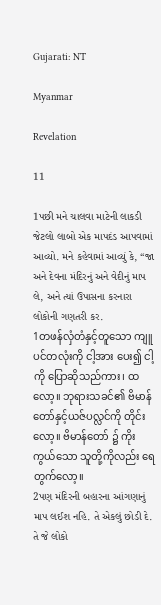Gujarati: NT

Myanmar

Revelation

11

1પછી મને ચાલવા માટેની લાકડી જેટલો લાબો એક માપદંડ આપવામાં આવ્યો. મને કહેવામાં આવ્યું કે, “જા અને દેવના મંદિરનું અને વેદીનું માપ લે, અને ત્યાં ઉપાસના કરનારા લોકોની ગણતરી કર.
1တဖန်လှံတံနှင့်တူသော ကျူပင်တလုံးကို ငါ့အား ပေး၍ ငါ့ကို ပြောဆိုသည်ကား၊ ထလော့။ ဘုရားသခင်၏ ဗိမာန်တော်နှင့်ယဇ်ပလ္လင်ကို တိုင်းလော့။ ဗိမာန်တော် ၌ ကိုးကွယ်သော သူတို့ကိုလည်း ရေတွက်လော့။
2પણ મંદિરની બહારના આંગણાનું માપ લઈશ નહિ. તે એકલું છોડી દે. તે જે લોકો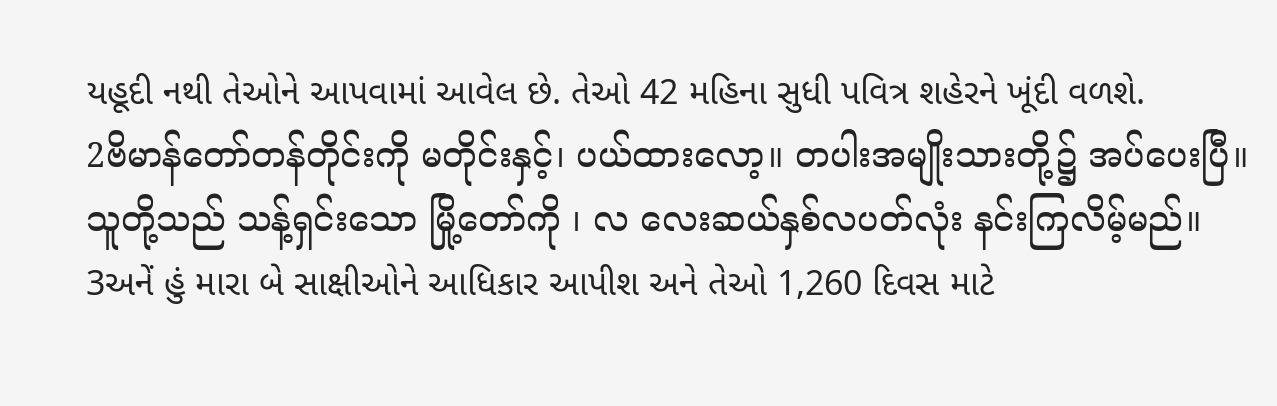યહૂદી નથી તેઓને આપવામાં આવેલ છે. તેઓ 42 મહિના સુધી પવિત્ર શહેરને ખૂંદી વળશે.
2ဗိမာန်တော်တန်တိုင်းကို မတိုင်းနှင့်၊ ပယ်ထားလော့။ တပါးအမျိုးသားတို့၌ အပ်ပေးပြီ။ သူတို့သည် သန့်ရှင်းသော မြို့တော်ကို ၊ လ လေးဆယ်နှစ်လပတ်လုံး နင်းကြလိမ့်မည်။
3અનેં હું મારા બે સાક્ષીઓને આધિકાર આપીશ અને તેઓ 1,260 દિવસ માટે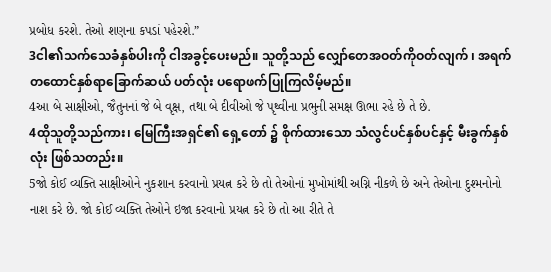પ્રબોધ કરશે. તેઓ શણના કપડાં પહેરશે.”
3ငါ၏သက်သေခံနှစ်ပါးကို ငါအခွင့်ပေးမည်။ သူတို့သည် လျှော်တေအဝတ်ကိုဝတ်လျက် ၊ အရက် တထောင်နှစ်ရာခြောက်ဆယ် ပတ်လုံး ပရောဖက်ပြုကြလိမ့်မည်။
4આ બે સાક્ષીઓ, જૈતુનનાં જે બે વૃક્ષ, તથા બે દીવીઓ જે પૃથ્વીના પ્રભુની સમક્ષ ઊભા રહે છે તે છે.
4ထိုသူတို့သည်ကား၊ မြေကြီးအရှင်၏ ရှေ့တော် ၌ စိုက်ထားသော သံလွင်ပင်နှစ်ပင်နှင့် မီးခွက်နှစ်လုံး ဖြစ်သတည်း။
5જો કોઈ વ્યક્તિ સાક્ષીઓને નુકશાન કરવાનો પ્રયત્ન કરે છે તો તેઓનાં મુખોમાંથી અગ્નિ નીકળે છે અને તેઓના દુશ્મનોનો નાશ કરે છે. જો કોઈ વ્યક્તિ તેઓને ઇજા કરવાનો પ્રયત્ન કરે છે તો આ રીતે તે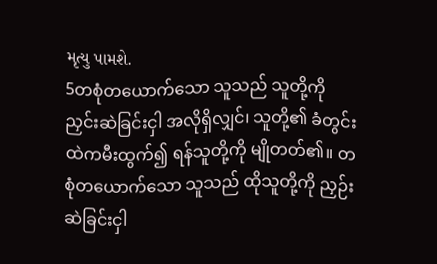મૃત્યુ પામશે.
5တစုံတယောက်သော သူသည် သူတို့ကို ညှင်းဆဲခြင်းငှါ အလိုရှိလျှင်၊ သူတို့၏ ခံတွင်းထဲကမီးထွက်၍ ရန်သူတို့ကို မျိုတတ်၏။ တစုံတယောက်သော သူသည် ထိုသူတို့ကို ညှဉ်းဆဲခြင်းငှါ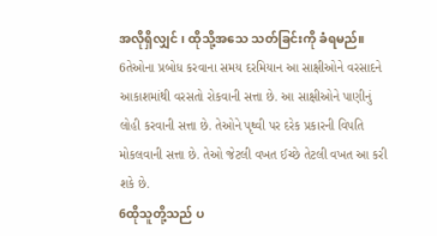အလိုရှိလျှင် ၊ ထိုသို့အသေ သတ်ခြင်းကို ခံရမည်။
6તેઓના પ્રબોધ કરવાના સમય દરમિયાન આ સાક્ષીઓને વરસાદને આકાશમાંથી વરસતો રોકવાની સત્તા છે. આ સાક્ષીઓને પાણીનું લોહી કરવાની સત્તા છે. તેઓને પૃથ્વી પર દરેક પ્રકારની વિપતિ મોકલવાની સત્તા છે. તેઓ જેટલી વખત ઈચ્છે તેટલી વખત આ કરી શકે છે.
6ထိုသူတို့သည် ပ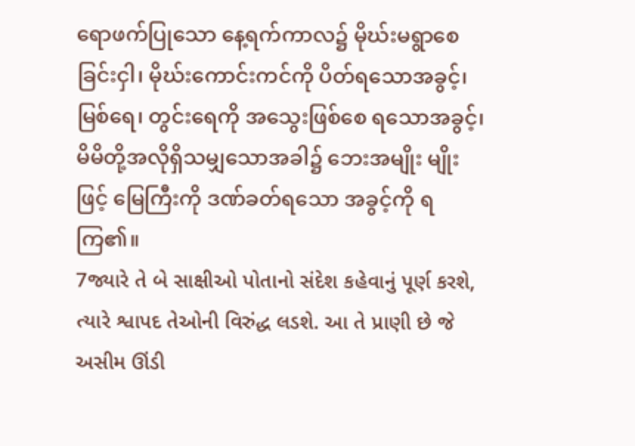ရောဖက်ပြုသော နေ့ရက်ကာလ၌ မိုဃ်းမရွာစေခြင်းငှါ၊ မိုဃ်းကောင်းကင်ကို ပိတ်ရသောအခွင့်၊ မြစ်ရေ၊ တွင်းရေကို အသွေးဖြစ်စေ ရသောအခွင့်၊ မိမိတို့အလိုရှိသမျှသောအခါ၌ ဘေးအမျိုး မျိုးဖြင့် မြေကြီးကို ဒဏ်ခတ်ရသော အခွင့်ကို ရကြ၏။
7જ્યારે તે બે સાક્ષીઓ પોતાનો સંદેશ કહેવાનું પૂર્ણ કરશે, ત્યારે શ્વાપદ તેઓની વિરુંદ્ધ લડશે. આ તે પ્રાણી છે જે અસીમ ઊંડી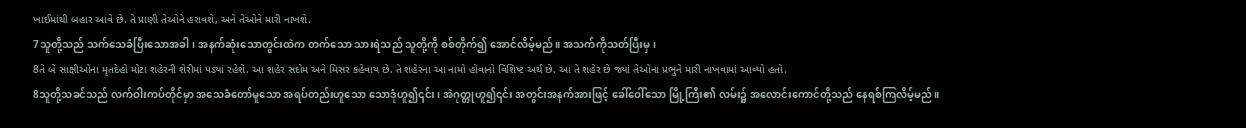ખાઈમાંથી બહાર આવે છે. તે પ્રાણી તેઓને હરાવશે, અને તેઓને મારી નાખશે.
7သူတို့သည် သက်သေခံပြီးသောအခါ၊ အနက်ဆုံးသောတွင်းထဲက တက်သော သားရဲသည် သူတို့ကို စစ်တိုက်၍ အောင်လိမ့်မည်။ အသက်ကိုသတ်ပြီးမှ၊
8તે બે સાક્ષીઓના મૃતદેહો મોટા શહેરની શેરીમાં પડ્યાં રહેશે. આ શહેર સદોમ અને મિસર કહેવાય છે. તે શહેરના આ નામો હોવાનો વિશિષ્ટ અર્થ છે. આ તે શહેર છે જ્યાં તેઓના પ્રભુને મારી નાખવામાં આવ્યો હતો.
8သူတို့သခင်သည် လက်ဝါးကပ်တိုင်မှာ အသေခံတော်မူသော အရပ်တည်းဟူသော သောဒုံဟူ၍၎င်း၊ အဲဂုတ္တုဟူ၍၎င်း အတွင်းအနက်အားဖြင့် ခေါ်ဝေါ်သော မြို့ကြီး၏ လမ်း၌ အလောင်းကောင်တို့သည် နေရစ်ကြလိမ့်မည်။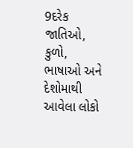9દરેક જાતિઓ, કુળો, ભાષાઓ અને દેશોમાથી આવેલા લોકો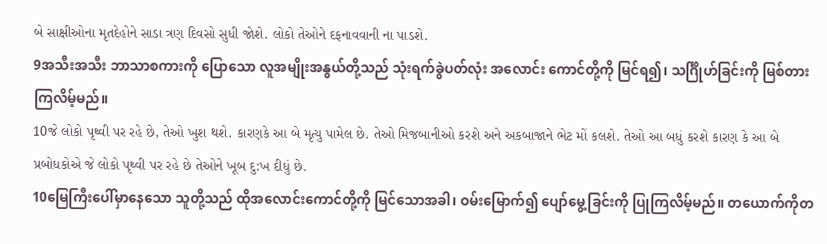બે સાક્ષીઓના મૃતદેહોને સાડા ત્રણ દિવસો સુધી જોશે. લોકો તેઓને દફનાવવાની ના પાડશે.
9အသီးအသီး ဘာသာစကားကို ပြောသော လူအမျိုးအနွယ်တို့သည် သုံးရက်ခွဲပတ်လုံး အလောင်း ကောင်တို့ကို မြင်ရ၍၊ သင်္ဂြိုဟ်ခြင်းကို မြစ်တားကြလိမ့်မည်။
10જે લોકો પૃથ્વી પર રહે છે, તેઓ ખુશ થશે. કારણકે આ બે મૃત્યુ પામેલ છે. તેઓ મિજબાનીઓ કરશે અને અકબાજાને ભેટ મોં કલશે. તેઓ આ બધું કરશે કારણ કે આ બે પ્રબોધકોએ જે લોકો પૃથ્વી પર રહે છે તેઓને ખૂબ દુ:ખ દીધું છે.
10မြေကြီးပေါ်မှာနေသော သူတို့သည် ထိုအလောင်းကောင်တို့ကို မြင်သောအခါ၊ ဝမ်းမြောက်၍ ပျော်မွေ့ခြင်းကို ပြုကြလိမ့်မည်။ တယောက်ကိုတ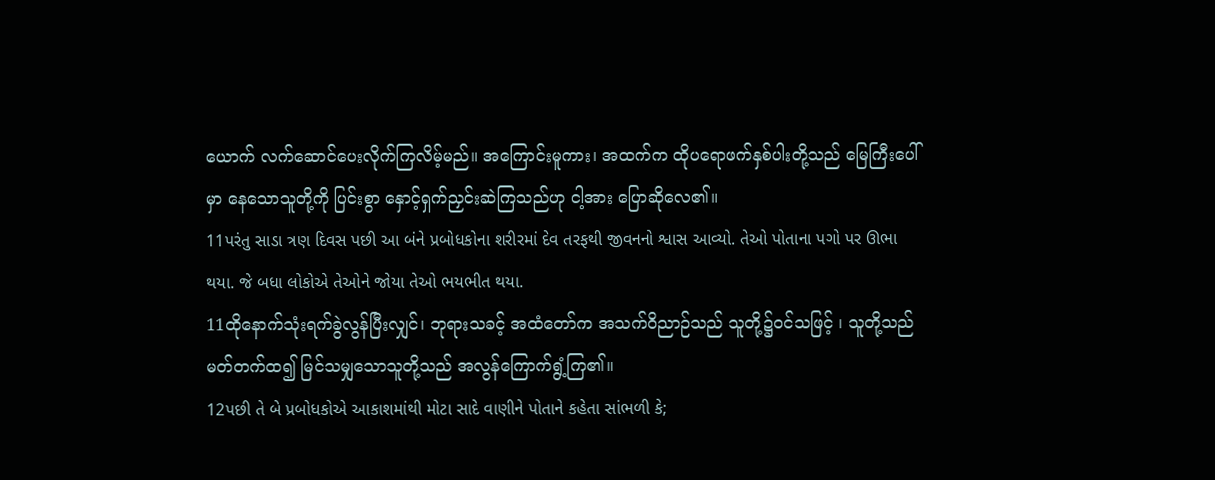ယောက် လက်ဆောင်ပေးလိုက်ကြလိမ့်မည်။ အကြောင်းမူကား၊ အထက်က ထိုပရောဖက်နှစ်ပါးတို့သည် မြေကြီးပေါ်မှာ နေသောသူတို့ကို ပြင်းစွာ နှောင့်ရှက်ညှင်းဆဲကြသည်ဟု ငါ့အား ပြောဆိုလေ၏။
11પરંતુ સાડા ત્રણ દિવસ પછી આ બંને પ્રબોધકોના શરીરમાં દેવ તરફથી જીવનનો શ્વાસ આવ્યો. તેઓ પોતાના પગો પર ઊભા થયા. જે બધા લોકોએ તેઓને જોયા તેઓ ભયભીત થયા.
11ထိုနောက်သုံးရက်ခွဲလွန်ပြီးလျှင်၊ ဘုရားသခင့် အထံတော်က အသက်ဝိညာဉ်သည် သူတို့၌ဝင်သဖြင့် ၊ သူတို့သည် မတ်တက်ထ၍ မြင်သမျှသောသူတို့သည် အလွန်ကြောက်ရွံ့ကြ၏။
12પછી તે બે પ્રબોધકોએ આકાશમાંથી મોટા સાદે વાણીને પોતાને કહેતા સાંભળી કે;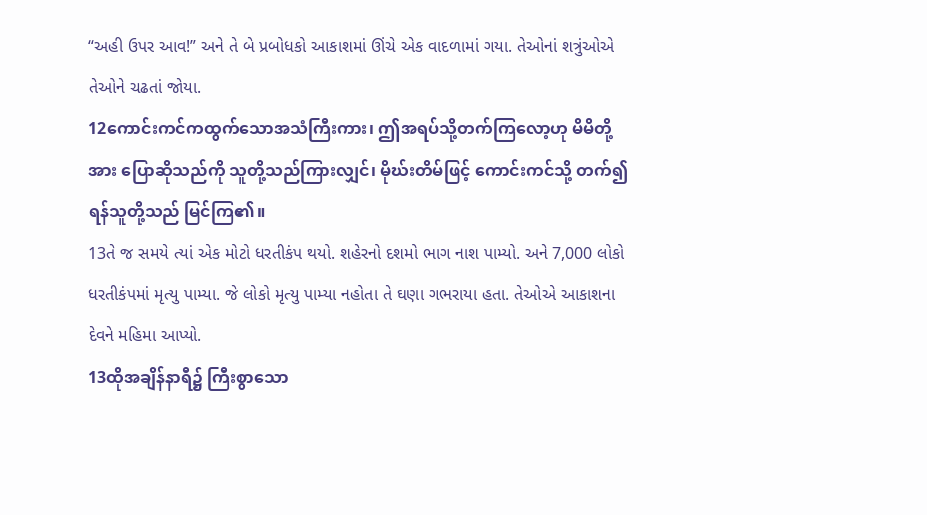“અહી ઉપર આવ!” અને તે બે પ્રબોધકો આકાશમાં ઊંચે એક વાદળામાં ગયા. તેઓનાં શત્રુંઓએ તેઓને ચઢતાં જોયા.
12ကောင်းကင်ကထွက်သောအသံကြီးကား၊ ဤအရပ်သို့တက်ကြလော့ဟု မိမိတို့အား ပြောဆိုသည်ကို သူတို့သည်ကြားလျှင်၊ မိုဃ်းတိမ်ဖြင့် ကောင်းကင်သို့ တက်၍ ရန်သူတို့သည် မြင်ကြ၏။
13તે જ સમયે ત્યાં એક મોટો ધરતીકંપ થયો. શહેરનો દશમો ભાગ નાશ પામ્યો. અને 7,000 લોકો ધરતીકંપમાં મૃત્યુ પામ્યા. જે લોકો મૃત્યુ પામ્યા નહોતા તે ઘણા ગભરાયા હતા. તેઓએ આકાશના દેવને મહિમા આપ્યો.
13ထိုအချိန်နာရီ၌ ကြီးစွာသော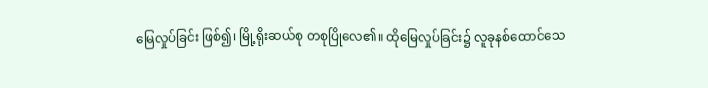မြေလှုပ်ခြင်း ဖြစ်၍၊ မြို့ရိုးဆယ်စု တစုပြိုလေ၏။ ထိုမြေလှုပ်ခြင်း၌ လူခုနစ်ထောင်သေ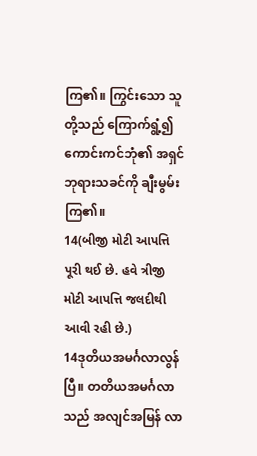ကြ၏။ ကြွင်းသော သူတို့သည် ကြောက်ရွံ့၍ ကောင်းကင်ဘုံ၏ အရှင်ဘုရားသခင်ကို ချီးမွမ်းကြ၏။
14(બીજી મોટી આપત્તિ પૂરી થઈ છે. હવે ત્રીજી મોટી આપત્તિ જલદીથી આવી રહી છે.)
14ဒုတိယအမင်္ဂလာလွန်ပြီ။ တတိယအမင်္ဂလာသည် အလျင်အမြန် လာ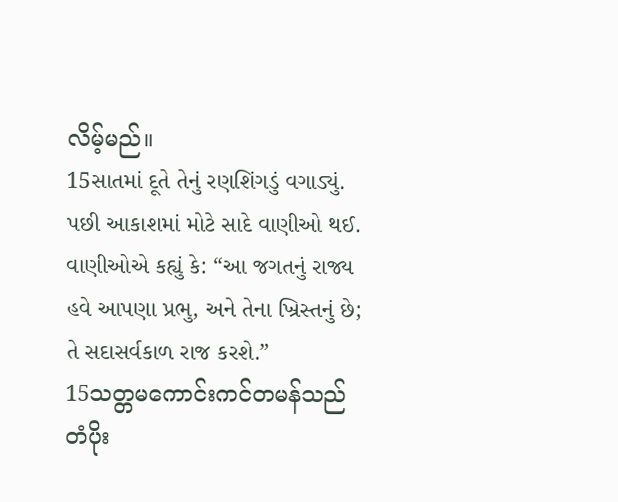လိမ့်မည်။
15સાતમાં દૂતે તેનું રણશિંગડું વગાડ્યું. પછી આકાશમાં મોટે સાદે વાણીઓ થઈ. વાણીઓએ કહ્યું કે: “આ જગતનું રાજ્ય હવે આપણા પ્રભુ, અને તેના ખ્રિસ્તનું છે; તે સદાસર્વકાળ રાજ કરશે.”
15သတ္တမကောင်းကင်တမန်သည် တံပိုး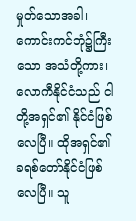မှုတ်သောအခါ၊ ကောင်းကင်ဘုံ၌ကြီးသော အသံတို့ကား၊ လောကီနိုင်ငံသည် ငါတို့အရှင်၏ နိုင်ငံဖြစ်လေပြီ။ ထိုအရှင်၏ ခရစ်တော်နိုင်ငံဖြစ်လေပြီ။ သူ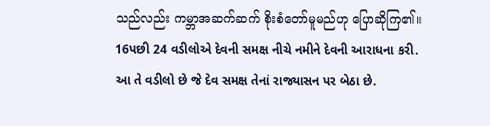သည်လည်း ကမ္ဘာအဆက်ဆက် စိုးစံတော်မူမည်ဟု ပြောဆိုကြ၏။
16પછી 24 વડીલોએ દેવની સમક્ષ નીચે નમીને દેવની આરાધના કરી. આ તે વડીલો છે જે દેવ સમક્ષ તેનાં રાજ્યાસન પર બેઠા છે.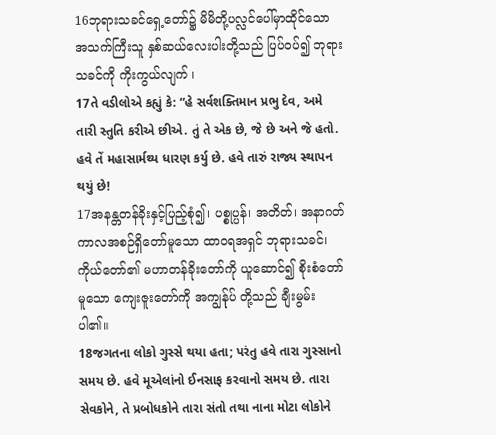16ဘုရားသခင်ရှေ့တော်၌ မိမိတို့ပလ္လင်ပေါ်မှာထိုင်သော အသက်ကြီးသူ နှစ်ဆယ်လေးပါးတို့သည် ပြပ်ဝပ်၍ ဘုရားသခင်ကို ကိုးကွယ်လျက် ၊
17તે વડીલોએ કહ્યું કે: “હે સર્વશક્તિમાન પ્રભુ દેવ, અમે તારી સ્તુતિ કરીએ છીએ. તું તે એક છે, જે છે અને જે હતો. હવે તેં મહાસાર્મથ્ય ધારણ કર્યુ છે. હવે તારું રાજ્ય સ્થાપન થયું છે!
17အနန္တတန်ခိုးနှင့်ပြည့်စုံ၍၊ ပစ္စုပ္ပန်၊ အတိတ်၊ အနာဂတ်ကာလအစဉ်ရှိတော်မူသော ထာဝရအရှင် ဘုရားသခင်၊ ကိုယ်တော်၏ မဟာတန်ခိုးတော်ကို ယူဆောင်၍ စိုးစံတော်မူသော ကျေးဇူးတော်ကို အကျွန်ုပ် တို့သည် ချီးမွမ်းပါ၏။
18જગતના લોકો ગુસ્સે થયા હતા; પરંતુ હવે તારા ગુસ્સાનો સમય છે. હવે મૂએલાંનો ઈનસાફ કરવાનો સમય છે. તારા સેવકોને, તે પ્રબોધકોને તારા સંતો તથા નાના મોટા લોકોને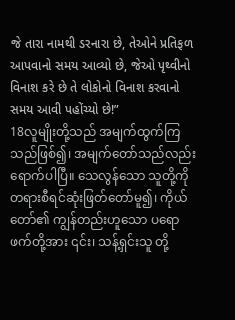જે તારા નામથી ડરનારા છે, તેઓને પ્રતિફળ આપવાનો સમય આવ્યો છે, જેઓ પૃથ્વીનો વિનાશ કરે છે તે લોકોનો વિનાશ કરવાનો સમય આવી પહોંચ્યો છે!”
18လူမျိုးတို့သည် အမျက်ထွက်ကြသည်ဖြစ်၍၊ အမျက်တော်သည်လည်းရောက်ပါပြီ။ သေလွန်သော သူတို့ကို တရားစီရင်ဆုံးဖြတ်တော်မူ၍၊ ကိုယ်တော်၏ ကျွန်တည်းဟူသော ပရောဖက်တို့အား ၎င်း၊ သန့်ရှင်းသူ တို့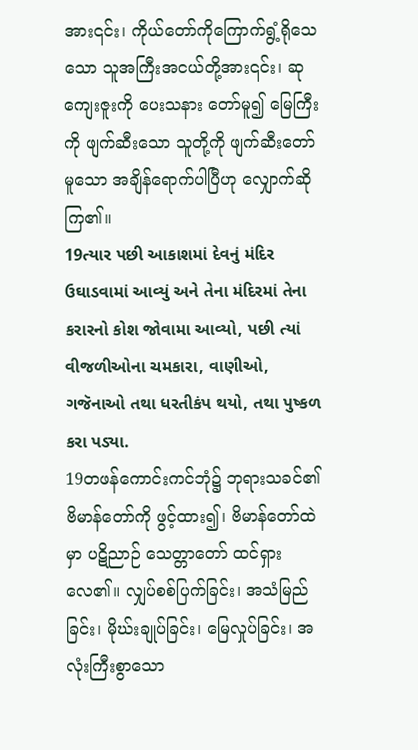အား၎င်း၊ ကိုယ်တော်ကိုကြောက်ရွံ့ရိုသေသော သူအကြီးအငယ်တို့အား၎င်း၊ ဆုကျေးဇူးကို ပေးသနား တော်မူ၍ မြေကြီးကို ဖျက်ဆီးသော သူတို့ကို ဖျက်ဆီးတော်မူသော အချိန်ရောက်ပါပြီဟု လျှောက်ဆိုကြ၏။
19ત્યાર પછી આકાશમાં દેવનું મંદિર ઉઘાડવામાં આવ્યું અને તેના મંદિરમાં તેના કરારનો કોશ જોવામા આવ્યો, પછી ત્યાં વીજળીઓના ચમકારા, વાણીઓ, ગજૅનાઓ તથા ધરતીકંપ થયો, તથા પુષ્કળ કરા પડ્યા.
19တဖန်ကောင်းကင်ဘုံ၌ ဘုရားသခင်၏ ဗိမာန်တော်ကို ဖွင့်ထား၍၊ ဗိမာန်တော်ထဲမှာ ပဋိညာဉ် သေတ္တာတော် ထင်ရှားလေ၏။ လျှပ်စစ်ပြက်ခြင်း၊ အသံမြည်ခြင်း၊ မိုဃ်းချုပ်ခြင်း၊ မြေလှုပ်ခြင်း၊ အလုံးကြီးစွာသော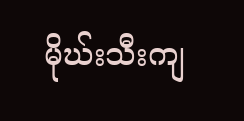မိုဃ်းသီးကျ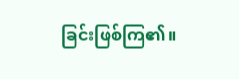ခြင်းဖြစ်ကြ၏။